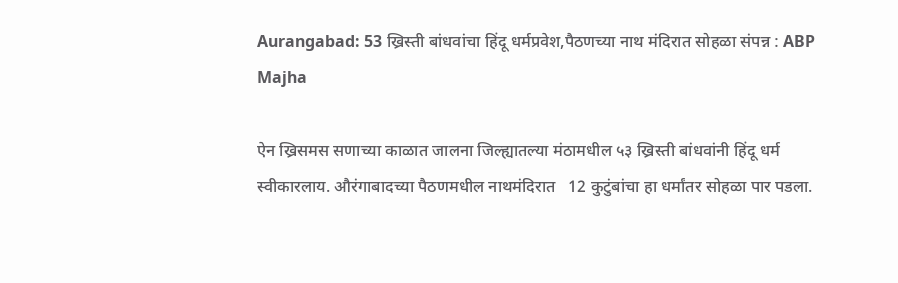Aurangabad: 53 ख्रिस्ती बांधवांचा हिंदू धर्मप्रवेश,पैठणच्या नाथ मंदिरात सोहळा संपन्न : ABP Majha

ऐन ख्रिसमस सणाच्या काळात जालना जिल्ह्यातल्या मंठामधील ५३ ख्रिस्ती बांधवांनी हिंदू धर्म स्वीकारलाय. औरंगाबादच्या पैठणमधील नाथमंदिरात   12 कुटुंबांचा हा धर्मांतर सोहळा पार पडला.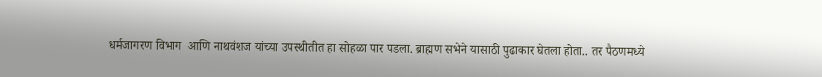धर्मजागरण विभाग  आणि नाथवंशज यांच्या उपस्थीतीत हा सोहळा पार पडला. ब्राह्मण सभेने यासाठी पुढाकार घेतला होता.. तर पैठणमध्ये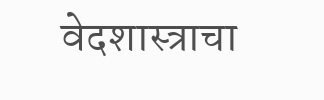वेदशास्त्राचा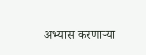अभ्यास करणाऱ्या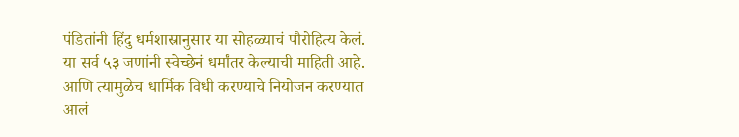पंडितांनी हिंदु धर्मशास्रानुसार या सोहळ्याचं पौरोहित्य केलं. या सर्व ५३ जणांनी स्वेच्छेनं धर्मांतर केल्याची माहिती आहे. आणि त्यामुळेच धार्मिक विधी करण्याचे नियोजन करण्यात आलं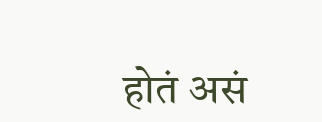होतं असं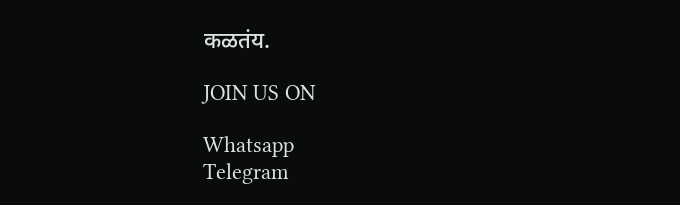कळतंय.

JOIN US ON

Whatsapp
Telegram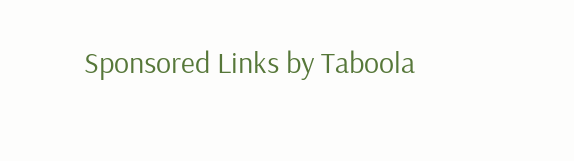Sponsored Links by Taboola